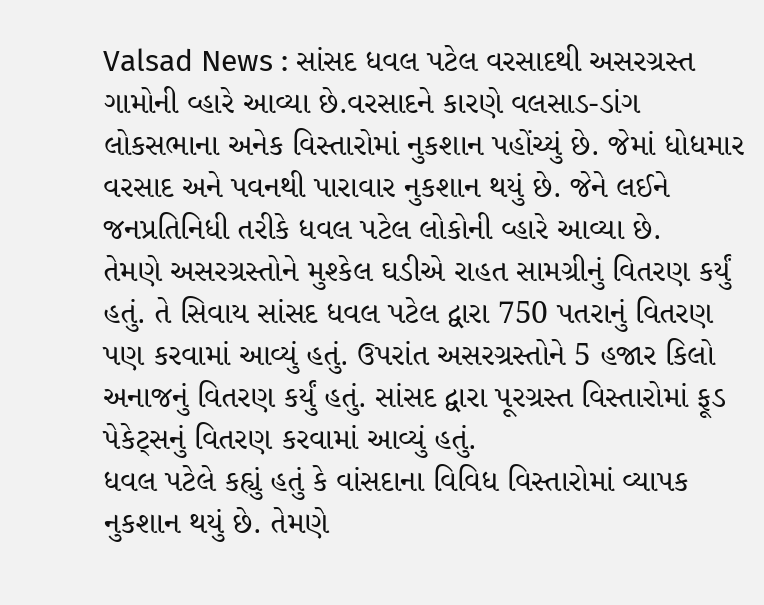Valsad News : સાંસદ ધવલ પટેલ વરસાદથી અસરગ્રસ્ત ગામોની વ્હારે આવ્યા છે.વરસાદને કારણે વલસાડ-ડાંગ લોકસભાના અનેક વિસ્તારોમાં નુકશાન પહોંચ્યું છે. જેમાં ધોધમાર વરસાદ અને પવનથી પારાવાર નુકશાન થયું છે. જેને લઈને જનપ્રતિનિધી તરીકે ધવલ પટેલ લોકોની વ્હારે આવ્યા છે.
તેમણે અસરગ્રસ્તોને મુશ્કેલ ઘડીએ રાહત સામગ્રીનું વિતરણ કર્યું હતું. તે સિવાય સાંસદ ધવલ પટેલ દ્વારા 750 પતરાનું વિતરણ પણ કરવામાં આવ્યું હતું. ઉપરાંત અસરગ્રસ્તોને 5 હજાર કિલો અનાજનું વિતરણ કર્યું હતું. સાંસદ દ્વારા પૂરગ્રસ્ત વિસ્તારોમાં ફૂડ પેકેટ્સનું વિતરણ કરવામાં આવ્યું હતું.
ધવલ પટેલે કહ્યું હતું કે વાંસદાના વિવિધ વિસ્તારોમાં વ્યાપક નુકશાન થયું છે. તેમણે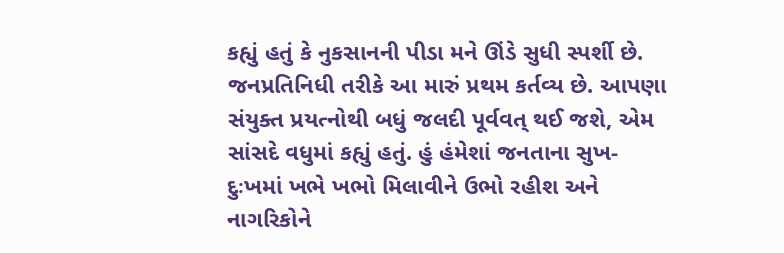કહ્યું હતું કે નુકસાનની પીડા મને ઊંડે સુધી સ્પર્શી છે. જનપ્રતિનિધી તરીકે આ મારું પ્રથમ કર્તવ્ય છે. આપણા સંયુક્ત પ્રયત્નોથી બધું જલદી પૂર્વવત્ થઈ જશે, એમ સાંસદે વધુમાં કહ્યું હતું. હું હંમેશાં જનતાના સુખ-દુઃખમાં ખભે ખભો મિલાવીને ઉભો રહીશ અને નાગરિકોને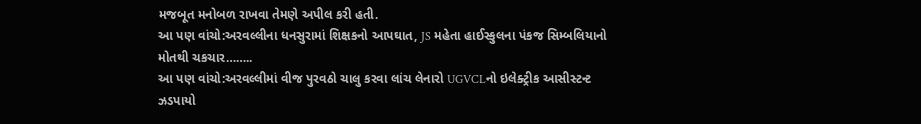મજબૂત મનોબળ રાખવા તેમણે અપીલ કરી હતી.
આ પણ વાંચો:અરવલ્લીના ધનસુરામાં શિક્ષકનો આપઘાત, JS મહેતા હાઈસ્કુલના પંકજ સિમ્બલિયાનો મોતથી ચકચાર……..
આ પણ વાંચો:અરવલ્લીમાં વીજ પુરવઠો ચાલુ કરવા લાંચ લેનારો UGVCLનો ઇલેક્ટ્રીક આસીસ્ટન્ટ ઝડપાયો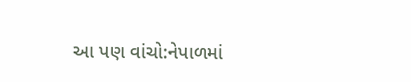આ પણ વાંચો:નેપાળમાં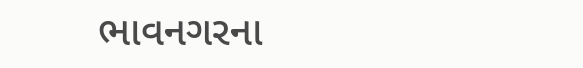ભાવનગરના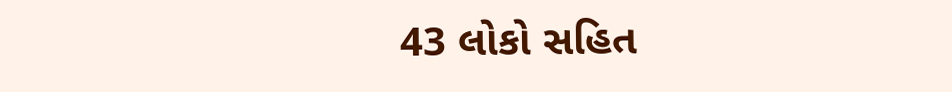43 લોકો સહિત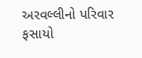અરવલ્લીનો પરિવાર ફસાયો